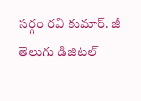సర్గం రవి కుమార్. జీ తెలుగు డిజిటల్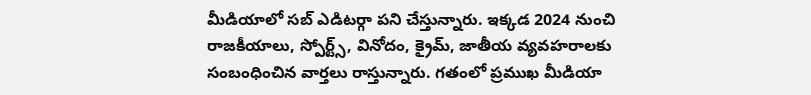మీడియాలో సబ్ ఎడిటర్గా పని చేస్తున్నారు. ఇక్కడ 2024 నుంచి రాజకీయాలు, స్పోర్ట్స్, వినోదం, క్రైమ్, జాతీయ వ్యవహరాలకు సంబంధించిన వార్తలు రాస్తున్నారు. గతంలో ప్రముఖ మీడియా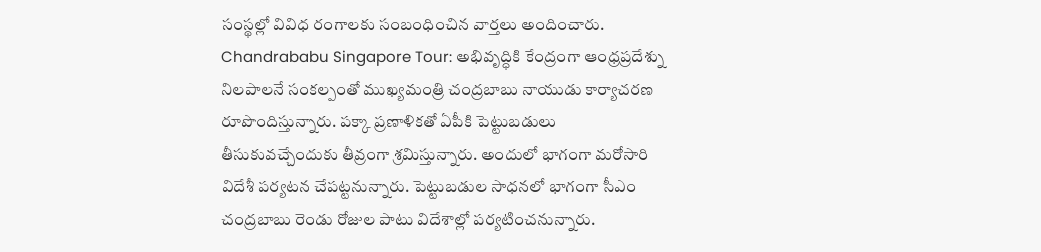సంస్థల్లో వివిధ రంగాలకు సంబంధించిన వార్తలు అందించారు. Chandrababu Singapore Tour: అభివృద్ధికి కేంద్రంగా ఆంధ్రప్రదేశ్ను నిలపాలనే సంకల్పంతో ముఖ్యమంత్రి చంద్రబాబు నాయుడు కార్యాచరణ రూపొందిస్తున్నారు. పక్కా ప్రణాళికతో ఏపీకి పెట్టుబడులు తీసుకువచ్చేందుకు తీవ్రంగా శ్రమిస్తున్నారు. అందులో భాగంగా మరోసారి విదేశీ పర్యటన చేపట్టనున్నారు. పెట్టుబడుల సాధనలో భాగంగా సీఎం చంద్రబాబు రెండు రోజుల పాటు విదేశాల్లో పర్యటించనున్నారు.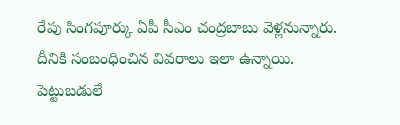రేపు సింగపూర్కు ఏపీ సీఎం చంద్రబాబు వెళ్లనున్నారు. దీనికి సంబంధించిన వివరాలు ఇలా ఉన్నాయి. పెట్టుబడులే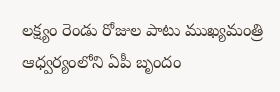లక్ష్యం రెండు రోజుల పాటు ముఖ్యమంత్రి ఆధ్వర్యంలోని ఏపీ బృందం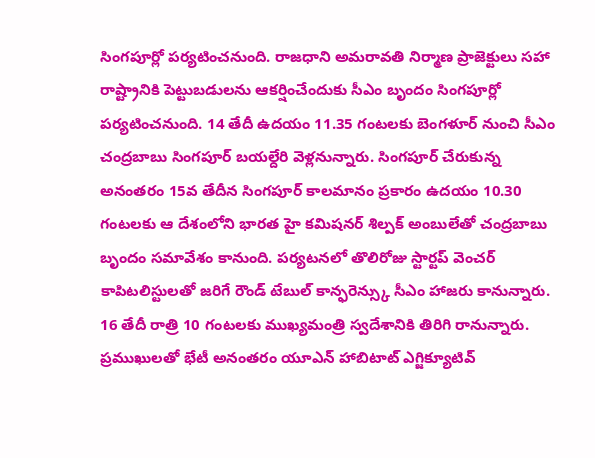సింగపూర్లో పర్యటించనుంది. రాజధాని అమరావతి నిర్మాణ ప్రాజెక్టులు సహా రాష్ట్రానికి పెట్టుబడులను ఆకర్షించేందుకు సీఎం బృందం సింగపూర్లో పర్యటించనుంది. 14 తేదీ ఉదయం 11.35 గంటలకు బెంగళూర్ నుంచి సీఎం చంద్రబాబు సింగపూర్ బయల్దేరి వెళ్లనున్నారు. సింగపూర్ చేరుకున్న అనంతరం 15వ తేదీన సింగపూర్ కాలమానం ప్రకారం ఉదయం 10.30 గంటలకు ఆ దేశంలోని భారత హై కమిషనర్ శిల్పక్ అంబులేతో చంద్రబాబు బృందం సమావేశం కానుంది. పర్యటనలో తొలిరోజు స్టార్టప్ వెంచర్ కాపిటలిస్టులతో జరిగే రౌండ్ టేబుల్ కాన్ఫరెన్స్కు సీఎం హాజరు కానున్నారు. 16 తేదీ రాత్రి 10 గంటలకు ముఖ్యమంత్రి స్వదేశానికి తిరిగి రానున్నారు. ప్రముఖులతో భేటీ అనంతరం యూఎన్ హాబిటాట్ ఎగ్జిక్యూటివ్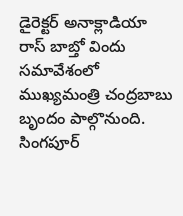డైరెక్టర్ అనాక్లాడియా రాస్ బాబ్తో విందు సమావేశంలో ముఖ్యమంత్రి చంద్రబాబు బృందం పాల్గొనుంది. సింగపూర్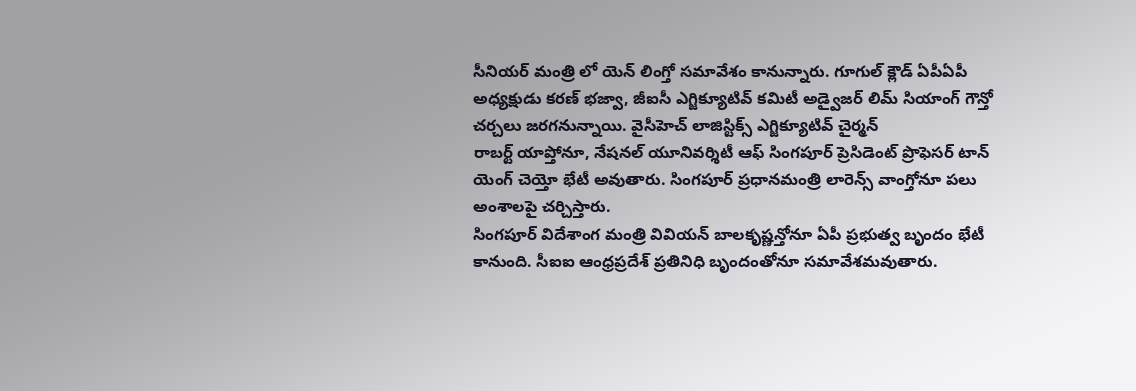సీనియర్ మంత్రి లో యెన్ లింగ్తో సమావేశం కానున్నారు. గూగుల్ క్లౌడ్ ఏపీఏపీ అధ్యక్షుడు కరణ్ భజ్వా, జీఐసీ ఎగ్జిక్యూటివ్ కమిటీ అడ్వైజర్ లిమ్ సియాంగ్ గౌన్తో చర్చలు జరగనున్నాయి. వైసీహెచ్ లాజిస్టిక్స్ ఎగ్జిక్యూటివ్ చైర్మన్
రాబర్ట్ యాప్తోనూ, నేషనల్ యూనివర్శిటీ ఆఫ్ సింగపూర్ ప్రెసిడెంట్ ప్రొఫెసర్ టాన్ యెంగ్ చెయ్తో భేటీ అవుతారు. సింగపూర్ ప్రధానమంత్రి లారెన్స్ వాంగ్తోనూ పలు అంశాలపై చర్చిస్తారు.
సింగపూర్ విదేశాంగ మంత్రి వివియన్ బాలకృష్ణన్తోనూ ఏపీ ప్రభుత్వ బృందం భేటీ కానుంది. సీఐఐ ఆంధ్రప్రదేశ్ ప్రతినిధి బృందంతోనూ సమావేశమవుతారు.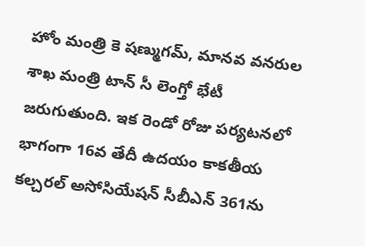హోం మంత్రి కె షణ్ముగమ్, మానవ వనరుల శాఖ మంత్రి టాన్ సీ లెంగ్తో భేటీ జరుగుతుంది. ఇక రెండో రోజు పర్యటనలో భాగంగా 16వ తేదీ ఉదయం కాకతీయ కల్చరల్ అసోసియేషన్ సీబీఎన్ 361ను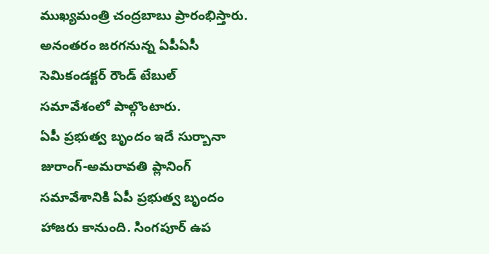ముఖ్యమంత్రి చంద్రబాబు ప్రారంభిస్తారు. అనంతరం జరగనున్న ఏపీఏసీ సెమికండక్టర్ రౌండ్ టేబుల్ సమావేశంలో పాల్గొంటారు.
ఏపీ ప్రభుత్వ బృందం ఇదే సుర్బానా జురాంగ్-అమరావతి ప్లానింగ్ సమావేశానికి ఏపీ ప్రభుత్వ బృందం హాజరు కానుంది. సింగపూర్ ఉప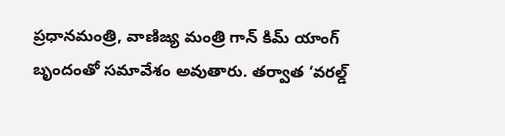ప్రధానమంత్రి, వాణిజ్య మంత్రి గాన్ కిమ్ యాంగ్ బృందంతో సమావేశం అవుతారు. తర్వాత ‘వరల్డ్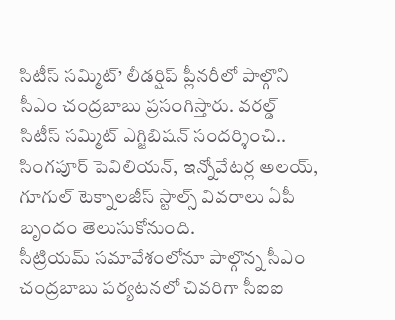సిటీస్ సమ్మిట్’ లీడర్షిప్ ప్లీనరీలో పాల్గొని సీఎం చంద్రబాబు ప్రసంగిస్తారు. వరల్డ్ సిటీస్ సమ్మిట్ ఎగ్జిబిషన్ సందర్శించి.. సింగపూర్ పెవిలియన్, ఇన్నోవేటర్ల అలయ్, గూగుల్ టెక్నాలజీస్ స్టాల్స్ వివరాలు ఏపీ బృందం తెలుసుకోనుంది.
సీట్రియమ్ సమావేశంలోనూ పాల్గొన్న సీఎం చంద్రబాబు పర్యటనలో చివరిగా సీఐఐ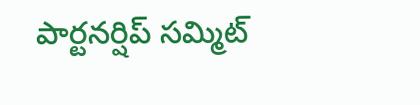పార్టనర్షిప్ సమ్మిట్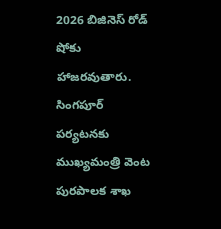2026 బిజినెస్ రోడ్ షోకు హాజరవుతారు. సింగపూర్ పర్యటనకు ముఖ్యమంత్రి వెంట పురపాలక శాఖ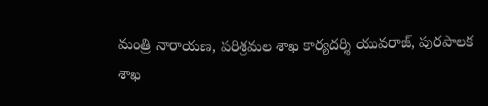మంత్రి నారాయణ, పరిశ్రమల శాఖ కార్యదర్శి యువరాజ్, పురపాలక శాఖ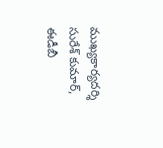ముఖ్యకార్యదర్శి సురేశ్ కుమార్, ఈడీబీ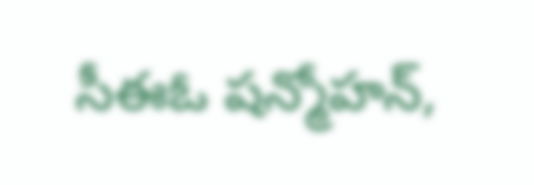సీఈఓ షన్మోహన్,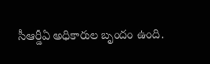సీఆర్డీఏ అధికారుల బృందం ఉంది.